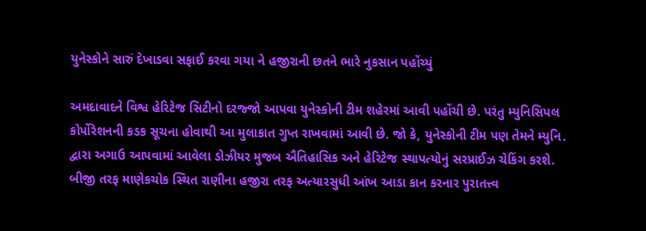યુનેસ્કોને સારું દેખાડવા સફાઈ કરવા ગયા ને હજીરાની છતને ભારે નુકસાન પહોંચ્યું

અમદાવાદને વિશ્વ હેરિટેજ સિટીનો દરજ્જો આપવા યુનેસ્કોની ટીમ શહેરમાં આવી પહોંચી છે. પરંતુ મ્યુનિસિપલ કોર્પોરેશનની કડક સૂચના હોવાથી આ મુલાકાત ગુપ્ત રાખવામાં આવી છે. જો કે, યુનેસ્કોની ટીમ પણ તેમને મ્યુનિ. દ્વારા અગાઉ આપવામાં આવેલા ડોઝીયર મુજબ ઐતિહાસિક અને હેરિટેજ સ્થાપત્યોનું સરપ્રાઈઝ ચેકિંગ કરશે. બીજી તરફ માણેકચોક સ્થિત રાણીના હજીરા તરફ અત્યારસુધી આંખ આડા કાન કરનાર પુરાતત્ત્વ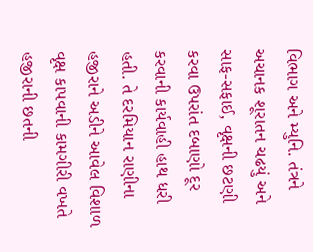વિભાગ અને મ્યુનિ. તંત્રને અચાનક શૂરાતન ચઢયું અને સાફ-સફાઈ, વૃક્ષની છટણી કરવા ઉપરાંત દબાણો દૂર કરવાની કાર્યવાહી હાથ ધરી હતી. તે દરમિયાન રાણીના હજીરાને અડીને આવેલ વિશાળ વૃક્ષ કાપવાની કામગીરી વખતે હજીરાની છતની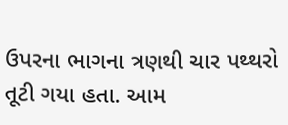ઉપરના ભાગના ત્રણથી ચાર પથ્થરો તૂટી ગયા હતા. આમ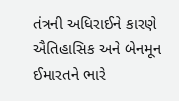તંત્રની અધિરાઈને કારણે ઐતિહાસિક અને બેનમૂન ઈમારતને ભારે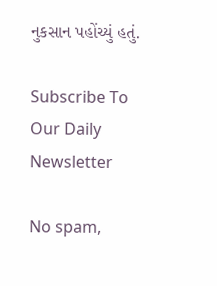નુકસાન પહોંચ્યું હતું.

Subscribe To Our Daily Newsletter

No spam,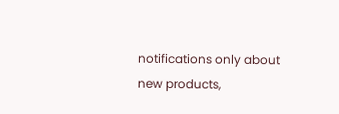notifications only about new products,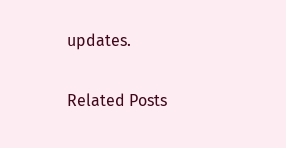updates.

Related Posts